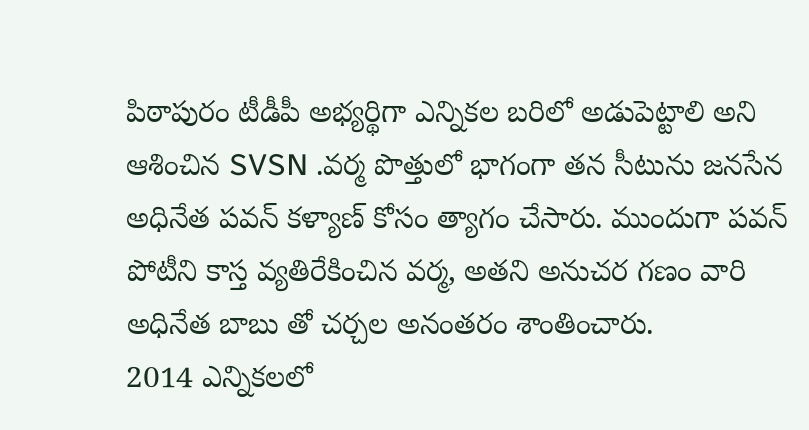పిఠాపురం టీడీపీ అభ్యర్థిగా ఎన్నికల బరిలో అడుపెట్టాలి అని ఆశించిన SVSN .వర్మ పొత్తులో భాగంగా తన సీటును జనసేన అధినేత పవన్ కళ్యాణ్ కోసం త్యాగం చేసారు. ముందుగా పవన్ పోటీని కాస్త వ్యతిరేకించిన వర్మ, అతని అనుచర గణం వారి అధినేత బాబు తో చర్చల అనంతరం శాంతించారు.
2014 ఎన్నికలలో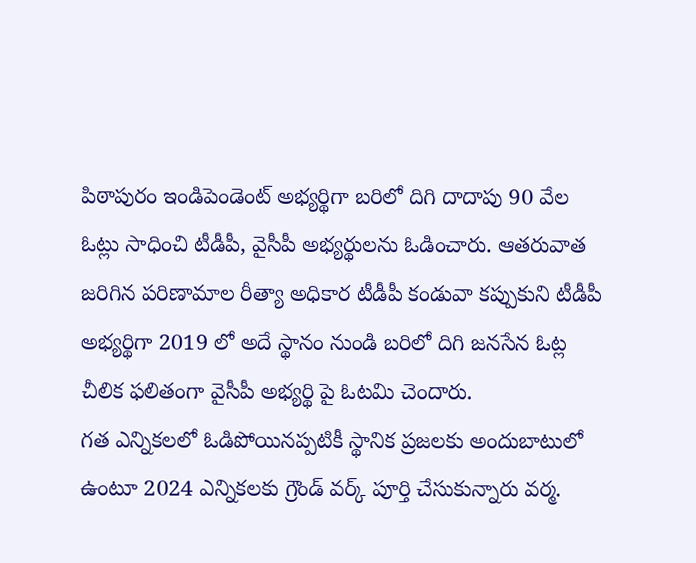పిఠాపురం ఇండిపెండెంట్ అభ్యర్థిగా బరిలో దిగి దాదాపు 90 వేల ఓట్లు సాధించి టీడీపీ, వైసీపీ అభ్యర్థులను ఓడించారు. ఆతరువాత జరిగిన పరిణామాల రీత్యా అధికార టీడీపీ కండువా కప్పుకుని టీడీపీ అభ్యర్థిగా 2019 లో అదే స్థానం నుండి బరిలో దిగి జనసేన ఓట్ల చీలిక ఫలితంగా వైసీపీ అభ్యర్థి పై ఓటమి చెందారు.
గత ఎన్నికలలో ఓడిపోయినప్పటికీ స్థానిక ప్రజలకు అందుబాటులో ఉంటూ 2024 ఎన్నికలకు గ్రౌండ్ వర్క్ పూర్తి చేసుకున్నారు వర్మ.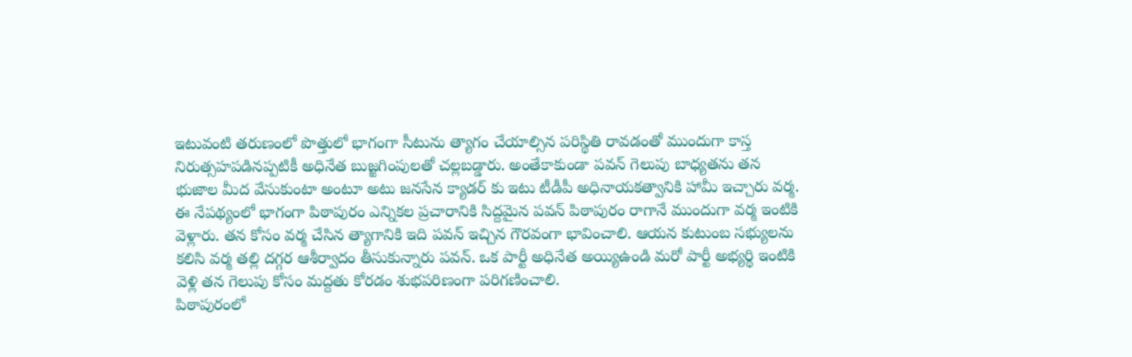ఇటువంటి తరుణంలో పొత్తులో భాగంగా సీటును త్యాగం చేయాల్సిన పరిస్థితి రావడంతో ముందుగా కాస్త నిరుత్సహపడినప్పటికీ అధినేత బుజ్జగింపులతో చల్లబడ్డారు. అంతేకాకుండా పవన్ గెలుపు బాధ్యతను తన భుజాల మీద వేసుకుంటా అంటూ అటు జనసేన క్యాడర్ కు ఇటు టీడీపీ అధినాయకత్వానికి హామీ ఇచ్చారు వర్మ.
ఈ నేపథ్యంలో భాగంగా పిఠాపురం ఎన్నికల ప్రచారానికి సిద్దమైన పవన్ పిఠాపురం రాగానే ముందుగా వర్మ ఇంటికి వెళ్లారు. తన కోసం వర్మ చేసిన త్యాగానికి ఇది పవన్ ఇచ్చిన గౌరవంగా భావించాలి. ఆయన కుటుంబ సభ్యులను కలిసి వర్మ తల్లి దగ్గర ఆశీర్వాదం తీసుకున్నారు పవన్. ఒక పార్టీ అధినేత అయ్యిఉండి మరో పార్టీ అభ్యర్థి ఇంటికి వెళ్లి తన గెలుపు కోసం మద్దతు కోరడం శుభపరిణంగా పరిగణించాలి.
పిఠాపురంలో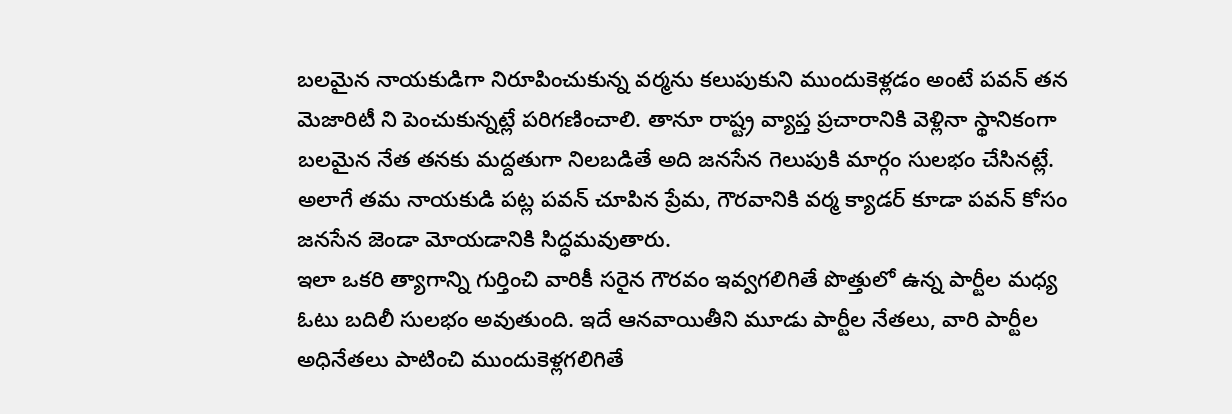బలమైన నాయకుడిగా నిరూపించుకున్న వర్మను కలుపుకుని ముందుకెళ్లడం అంటే పవన్ తన మెజారిటీ ని పెంచుకున్నట్లే పరిగణించాలి. తానూ రాష్ట్ర వ్యాప్త ప్రచారానికి వెళ్లినా స్థానికంగా బలమైన నేత తనకు మద్దతుగా నిలబడితే అది జనసేన గెలుపుకి మార్గం సులభం చేసినట్లే. అలాగే తమ నాయకుడి పట్ల పవన్ చూపిన ప్రేమ, గౌరవానికి వర్మ క్యాడర్ కూడా పవన్ కోసం జనసేన జెండా మోయడానికి సిద్ధమవుతారు.
ఇలా ఒకరి త్యాగాన్ని గుర్తించి వారికీ సరైన గౌరవం ఇవ్వగలిగితే పొత్తులో ఉన్న పార్టీల మధ్య ఓటు బదిలీ సులభం అవుతుంది. ఇదే ఆనవాయితీని మూడు పార్టీల నేతలు, వారి పార్టీల అధినేతలు పాటించి ముందుకెళ్లగలిగితే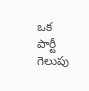ఒక పార్టీ గెలుపు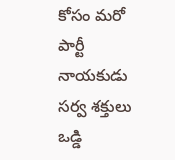కోసం మరో పార్టీ నాయకుడు సర్వ శక్తులు ఒడ్డి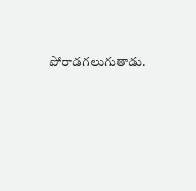పోరాడగలుగుతాడు.